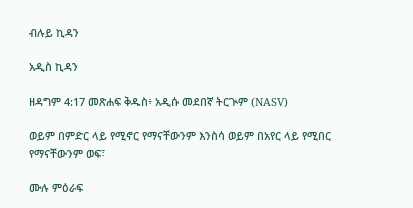ብሉይ ኪዳን

አዲስ ኪዳን

ዘዳግም 4:17 መጽሐፍ ቅዱስ፥ አዲሱ መደበኛ ትርጒም (NASV)

ወይም በምድር ላይ የሚኖር የማናቸውንም እንስሳ ወይም በአየር ላይ የሚበር የማናቸውንም ወፍ፣

ሙሉ ምዕራፍ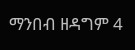ማንበብ ዘዳግም 4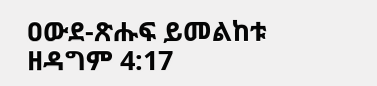ዐውደ-ጽሑፍ ይመልከቱ ዘዳግም 4:17